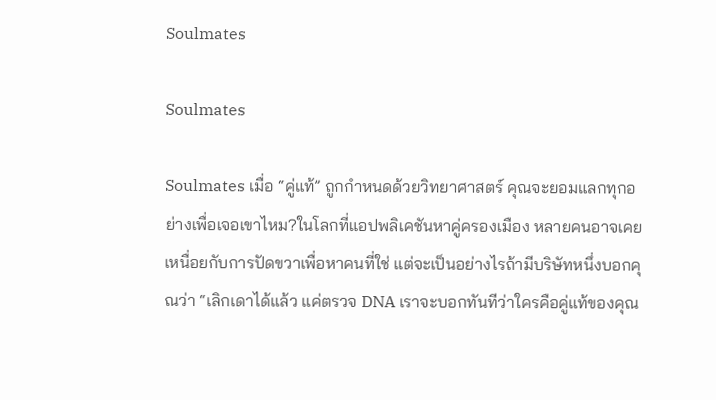Soulmates

Soulmates

Soulmates เมื่อ “คู่แท้” ถูกกำหนดด้วยวิทยาศาสตร์ คุณจะยอมแลกทุกอย่างเพื่อเจอเขาไหม?ในโลกที่แอปพลิเคชันหาคู่ครองเมือง หลายคนอาจเคยเหนื่อยกับการปัดขวาเพื่อหาคนที่ใช่ แต่จะเป็นอย่างไรถ้ามีบริษัทหนึ่งบอกคุณว่า “เลิกเดาได้แล้ว แค่ตรวจ DNA เราจะบอกทันทีว่าใครคือคู่แท้ของคุณ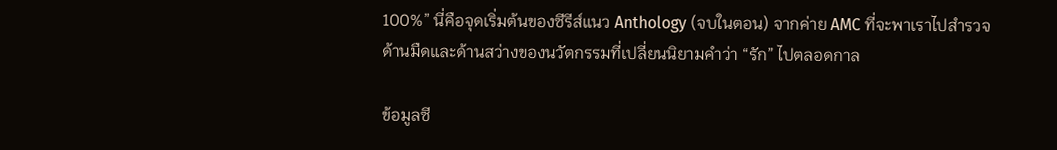100%” นี่คือจุดเริ่มต้นของซีรีส์แนว Anthology (จบในตอน) จากค่าย AMC ที่จะพาเราไปสำรวจด้านมืดและด้านสว่างของนวัตกรรมที่เปลี่ยนนิยามคำว่า “รัก” ไปตลอดกาล

ข้อมูลซี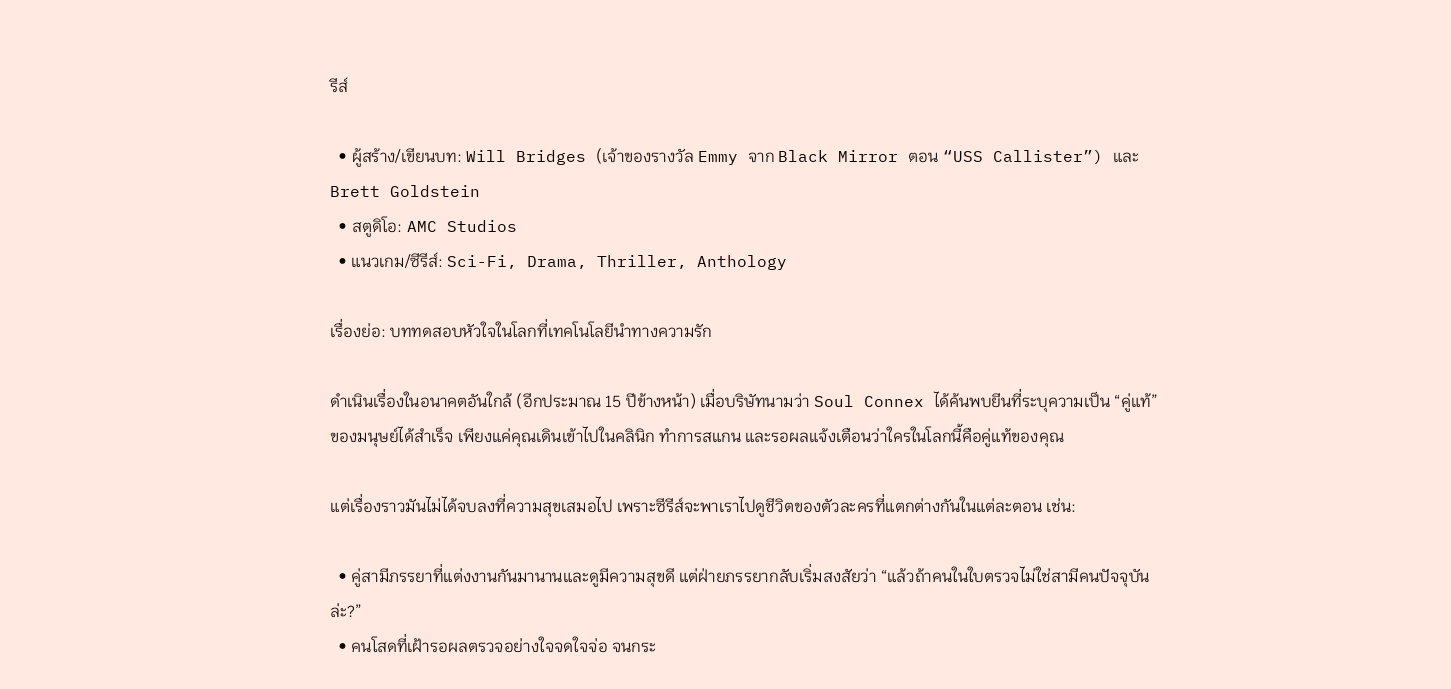รีส์

  • ผู้สร้าง/เขียนบท: Will Bridges (เจ้าของรางวัล Emmy จาก Black Mirror ตอน “USS Callister”) และ Brett Goldstein
  • สตูดิโอ: AMC Studios
  • แนวเกม/ซีรีส์: Sci-Fi, Drama, Thriller, Anthology

เรื่องย่อ: บททดสอบหัวใจในโลกที่เทคโนโลยีนำทางความรัก

ดำเนินเรื่องในอนาคตอันใกล้ (อีกประมาณ 15 ปีข้างหน้า) เมื่อบริษัทนามว่า Soul Connex ได้ค้นพบยีนที่ระบุความเป็น “คู่แท้” ของมนุษย์ได้สำเร็จ เพียงแค่คุณเดินเข้าไปในคลินิก ทำการสแกน และรอผลแจ้งเตือนว่าใครในโลกนี้คือคู่แท้ของคุณ

แต่เรื่องราวมันไม่ได้จบลงที่ความสุขเสมอไป เพราะซีรีส์จะพาเราไปดูชีวิตของตัวละครที่แตกต่างกันในแต่ละตอน เช่น:

  • คู่สามีภรรยาที่แต่งงานกันมานานและดูมีความสุขดี แต่ฝ่ายภรรยากลับเริ่มสงสัยว่า “แล้วถ้าคนในใบตรวจไม่ใช่สามีคนปัจจุบันล่ะ?”
  • คนโสดที่เฝ้ารอผลตรวจอย่างใจจดใจจ่อ จนกระ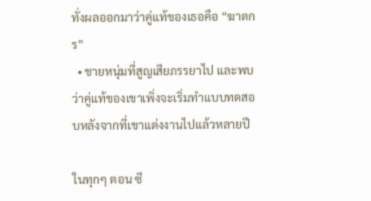ทั่งผลออกมาว่าคู่แท้ของเธอคือ “ฆาตกร”
  • ชายหนุ่มที่สูญเสียภรรยาไป และพบว่าคู่แท้ของเขาเพิ่งจะเริ่มทำแบบทดสอบหลังจากที่เขาแต่งงานไปแล้วหลายปี

ในทุกๆ ตอน ซี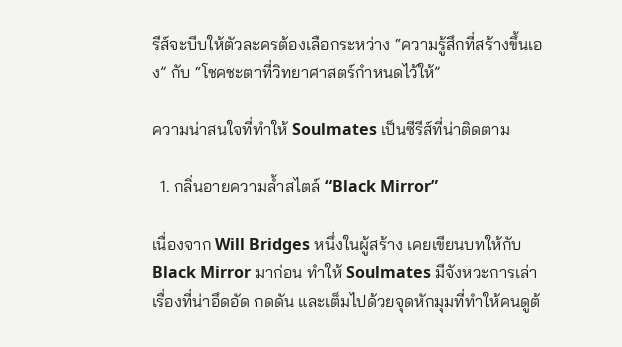รีส์จะบีบให้ตัวละครต้องเลือกระหว่าง “ความรู้สึกที่สร้างขึ้นเอง” กับ “โชคชะตาที่วิทยาศาสตร์กำหนดไว้ให้”

ความน่าสนใจที่ทำให้ Soulmates เป็นซีรีส์ที่น่าติดตาม

  1. กลิ่นอายความล้ำสไตล์ “Black Mirror”

เนื่องจาก Will Bridges หนึ่งในผู้สร้าง เคยเขียนบทให้กับ Black Mirror มาก่อน ทำให้ Soulmates มีจังหวะการเล่าเรื่องที่น่าอึดอัด กดดัน และเต็มไปด้วยจุดหักมุมที่ทำให้คนดูต้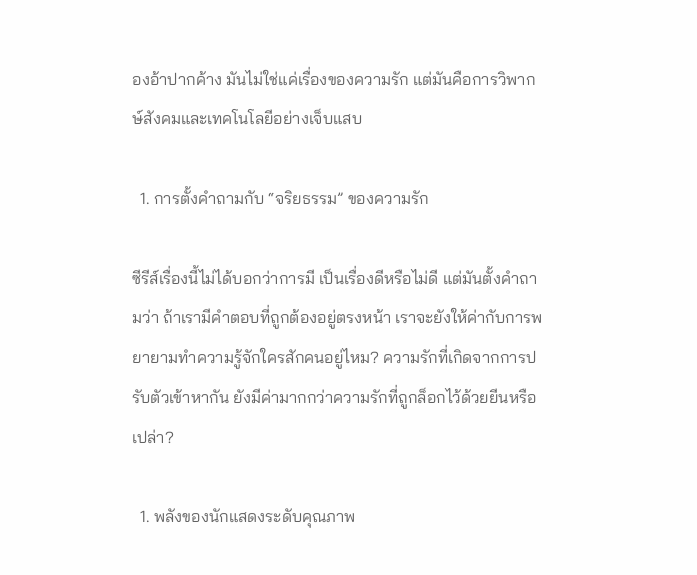องอ้าปากค้าง มันไม่ใช่แค่เรื่องของความรัก แต่มันคือการวิพากษ์สังคมและเทคโนโลยีอย่างเจ็บแสบ

  1. การตั้งคำถามกับ “จริยธรรม” ของความรัก

ซีรีส์เรื่องนี้ไม่ได้บอกว่าการมี เป็นเรื่องดีหรือไม่ดี แต่มันตั้งคำถามว่า ถ้าเรามีคำตอบที่ถูกต้องอยู่ตรงหน้า เราจะยังให้ค่ากับการพยายามทำความรู้จักใครสักคนอยู่ไหม? ความรักที่เกิดจากการปรับตัวเข้าหากัน ยังมีค่ามากกว่าความรักที่ถูกล็อกไว้ด้วยยีนหรือเปล่า?

  1. พลังของนักแสดงระดับคุณภาพ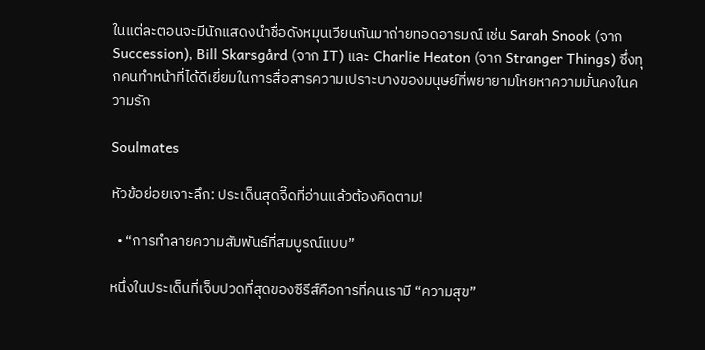ในแต่ละตอนจะมีนักแสดงนำชื่อดังหมุนเวียนกันมาถ่ายทอดอารมณ์ เช่น Sarah Snook (จาก Succession), Bill Skarsgård (จาก IT) และ Charlie Heaton (จาก Stranger Things) ซึ่งทุกคนทำหน้าที่ได้ดีเยี่ยมในการสื่อสารความเปราะบางของมนุษย์ที่พยายามโหยหาความมั่นคงในความรัก

Soulmates

หัวข้อย่อยเจาะลึก: ประเด็นสุดจี๊ดที่อ่านแล้วต้องคิดตาม!

  • “การทำลายความสัมพันธ์ที่สมบูรณ์แบบ”

หนึ่งในประเด็นที่เจ็บปวดที่สุดของซีรีส์คือการที่คนเรามี “ความสุข”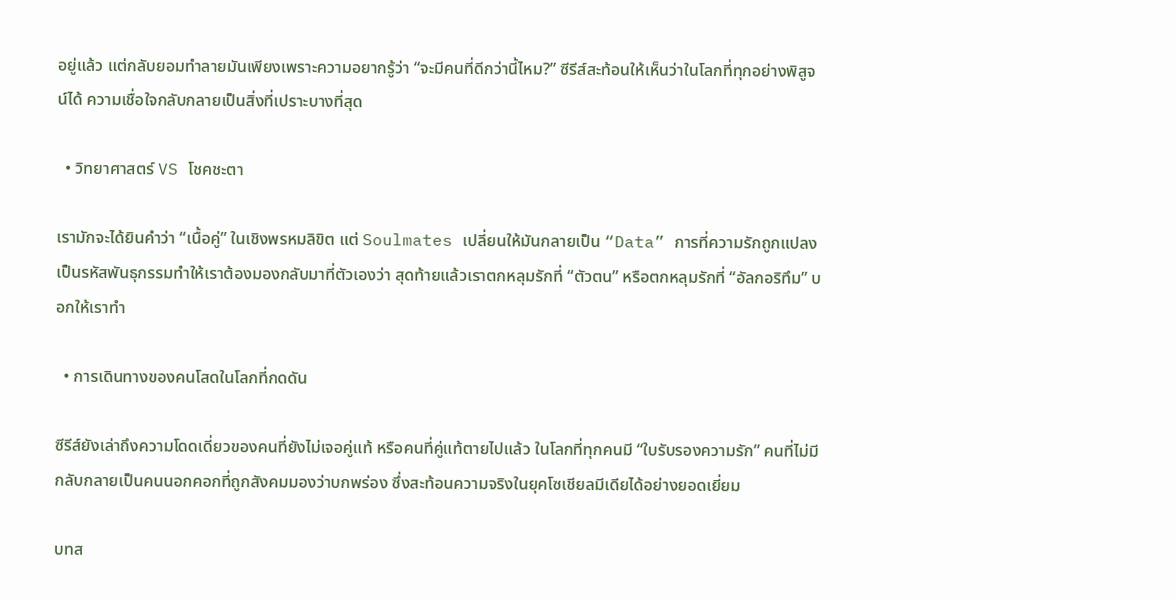อยู่แล้ว แต่กลับยอมทำลายมันเพียงเพราะความอยากรู้ว่า “จะมีคนที่ดีกว่านี้ไหม?” ซีรีส์สะท้อนให้เห็นว่าในโลกที่ทุกอย่างพิสูจน์ได้ ความเชื่อใจกลับกลายเป็นสิ่งที่เปราะบางที่สุด

  • วิทยาศาสตร์ VS โชคชะตา

เรามักจะได้ยินคำว่า “เนื้อคู่” ในเชิงพรหมลิขิต แต่ Soulmates เปลี่ยนให้มันกลายเป็น “Data” การที่ความรักถูกแปลงเป็นรหัสพันธุกรรมทำให้เราต้องมองกลับมาที่ตัวเองว่า สุดท้ายแล้วเราตกหลุมรักที่ “ตัวตน” หรือตกหลุมรักที่ “อัลกอริทึม” บอกให้เราทำ

  • การเดินทางของคนโสดในโลกที่กดดัน

ซีรีส์ยังเล่าถึงความโดดเดี่ยวของคนที่ยังไม่เจอคู่แท้ หรือคนที่คู่แท้ตายไปแล้ว ในโลกที่ทุกคนมี “ใบรับรองความรัก” คนที่ไม่มีกลับกลายเป็นคนนอกคอกที่ถูกสังคมมองว่าบกพร่อง ซึ่งสะท้อนความจริงในยุคโซเชียลมีเดียได้อย่างยอดเยี่ยม

บทส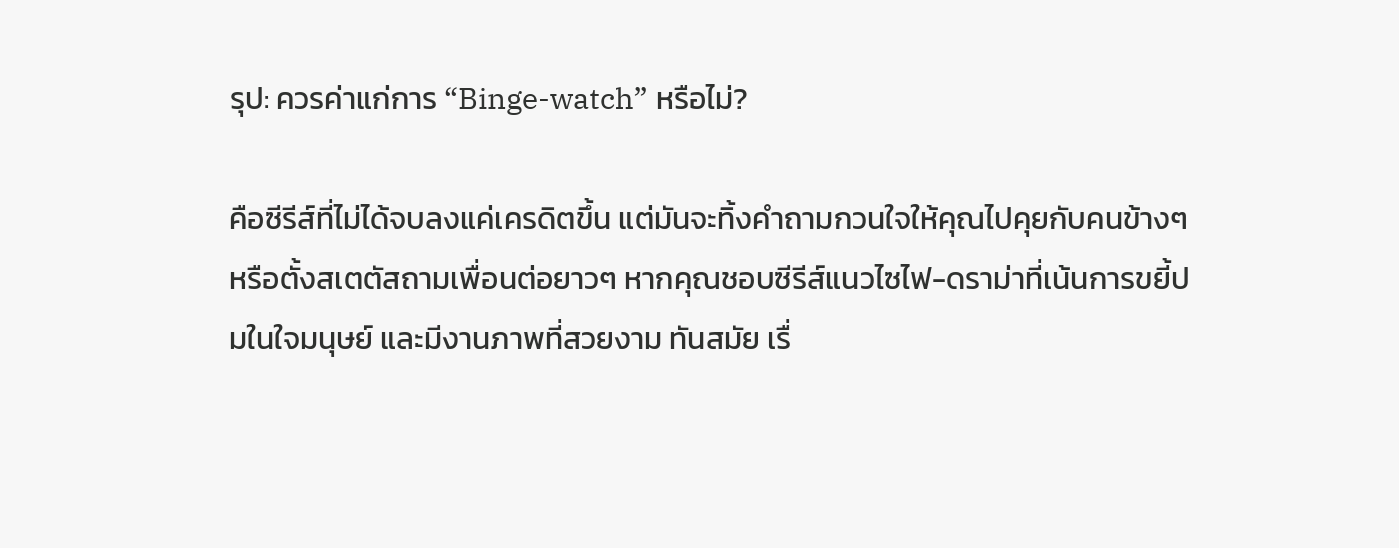รุป: ควรค่าแก่การ “Binge-watch” หรือไม่?

คือซีรีส์ที่ไม่ได้จบลงแค่เครดิตขึ้น แต่มันจะทิ้งคำถามกวนใจให้คุณไปคุยกับคนข้างๆ หรือตั้งสเตตัสถามเพื่อนต่อยาวๆ หากคุณชอบซีรีส์แนวไซไฟ-ดราม่าที่เน้นการขยี้ปมในใจมนุษย์ และมีงานภาพที่สวยงาม ทันสมัย เรื่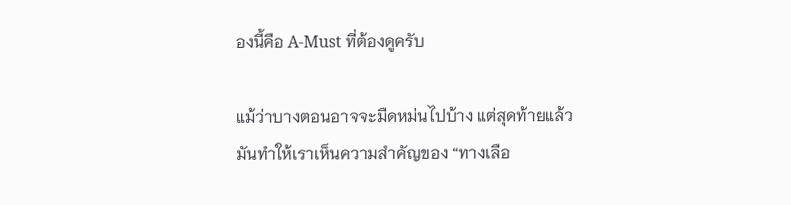องนี้คือ A-Must ที่ต้องดูครับ

แม้ว่าบางตอนอาจจะมืดหม่นไปบ้าง แต่สุดท้ายแล้วมันทำให้เราเห็นความสำคัญของ “ทางเลือ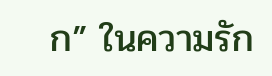ก” ในความรัก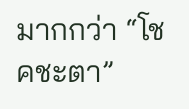มากกว่า “โชคชะตา”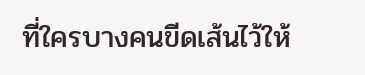ที่ใครบางคนขีดเส้นไว้ให้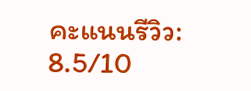คะแนนรีวิว: 8.5/10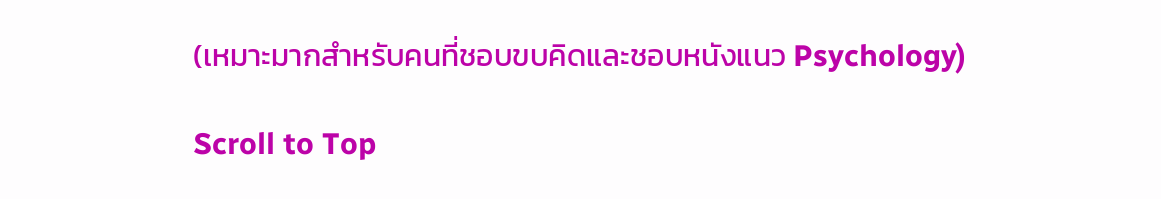(เหมาะมากสำหรับคนที่ชอบขบคิดและชอบหนังแนว Psychology)

Scroll to Top